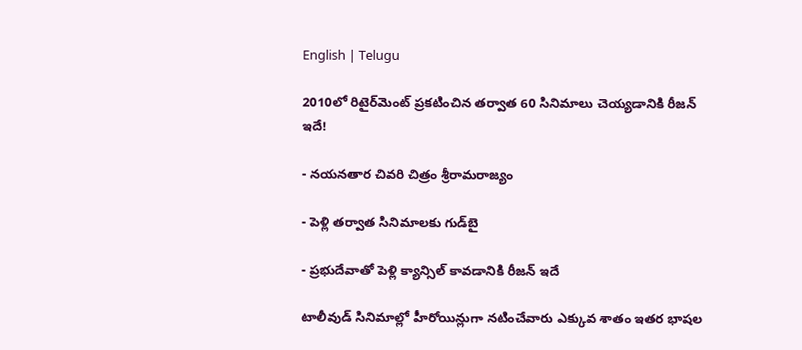English | Telugu

2010లో రిటైర్‌మెంట్‌ ప్రకటించిన తర్వాత 60 సినిమాలు చెయ్యడానికి రీజన్‌ ఇదే!

- నయనతార చివరి చిత్రం శ్రీరామరాజ్యం

- పెళ్లి తర్వాత సినిమాలకు గుడ్‌బై

- ప్రభుదేవాతో పెళ్లి క్యాన్సిల్ కావడానికి రీజన్ ఇదే

టాలీవుడ్‌ సినిమాల్లో హీరోయిన్లుగా నటించేవారు ఎక్కువ శాతం ఇతర భాషల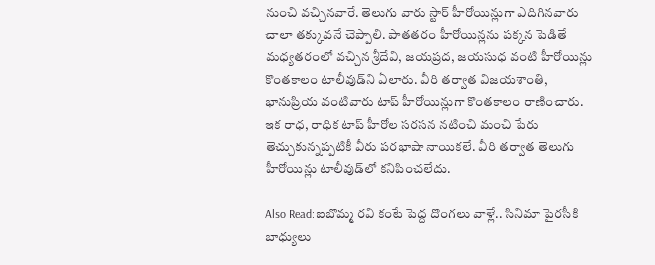నుంచి వచ్చినవారే. తెలుగు వారు స్టార్‌ హీరోయిన్లుగా ఎదిగినవారు చాలా తక్కువనే చెప్పాలి. పాతతరం హీరోయిన్లను పక్కన పెడితే మధ్యతరంలో వచ్చిన శ్రీదేవి, జయప్రద, జయసుధ వంటి హీరోయిన్లు కొంతకాలం టాలీవుడ్‌ని ఏలారు. వీరి తర్వాత విజయశాంతి, భానుప్రియ వంటివారు టాప్‌ హీరోయిన్లుగా కొంతకాలం రాణించారు. ఇక రాధ, రాధిక టాప్‌ హీరోల సరసన నటించి మంచి పేరు తెచ్చుకున్నప్పటికీ వీరు పరభాషా నాయికలే. వీరి తర్వాత తెలుగు హీరోయిన్లు టాలీవుడ్‌లో కనిపించలేదు.

Also Read:ఐబొమ్మ రవి కంటే పెద్ద దొంగలు వాళ్లే.. సినిమా పైరసీకి బాధ్యులు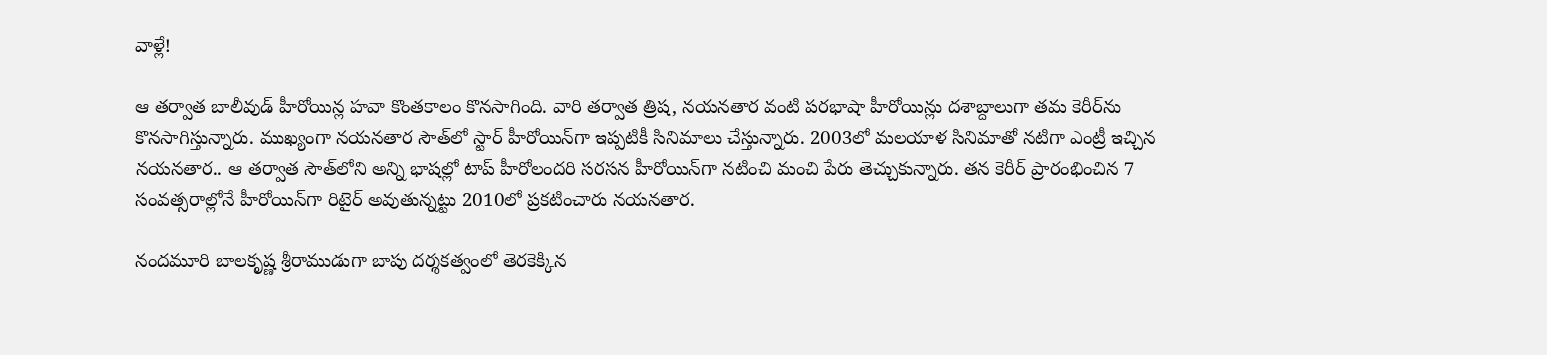వాళ్లే!

ఆ తర్వాత బాలీవుడ్‌ హీరోయిన్ల హవా కొంతకాలం కొనసాగింది. వారి తర్వాత త్రిష, నయనతార వంటి పరభాషా హీరోయిన్లు దశాబ్దాలుగా తమ కెరీర్‌ను కొనసాగిస్తున్నారు. ముఖ్యంగా నయనతార సౌత్‌లో స్టార్‌ హీరోయిన్‌గా ఇప్పటికీ సినిమాలు చేస్తున్నారు. 2003లో మలయాళ సినిమాతో నటిగా ఎంట్రీ ఇచ్చిన నయనతార.. ఆ తర్వాత సౌత్‌లోని అన్ని భాషల్లో టాప్‌ హీరోలందరి సరసన హీరోయిన్‌గా నటించి మంచి పేరు తెచ్చుకున్నారు. తన కెరీర్‌ ప్రారంభించిన 7 సంవత్సరాల్లోనే హీరోయిన్‌గా రిటైర్‌ అవుతున్నట్టు 2010లో ప్రకటించారు నయనతార.

నందమూరి బాలకృష్ణ శ్రీరాముడుగా బాపు దర్శకత్వంలో తెరకెక్కిన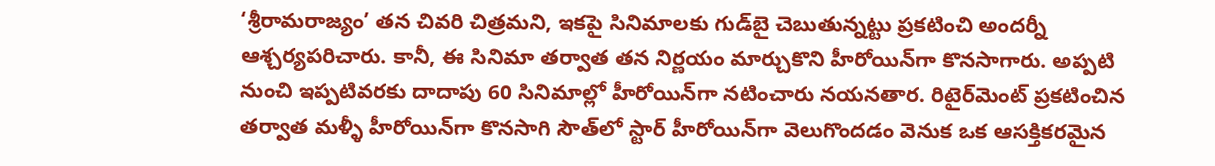‘శ్రీరామరాజ్యం’ తన చివరి చిత్రమని, ఇకపై సినిమాలకు గుడ్‌బై చెబుతున్నట్టు ప్రకటించి అందర్నీ ఆశ్చర్యపరిచారు. కానీ, ఈ సినిమా తర్వాత తన నిర్ణయం మార్చుకొని హీరోయిన్‌గా కొనసాగారు. అప్పటి నుంచి ఇప్పటివరకు దాదాపు 60 సినిమాల్లో హీరోయిన్‌గా నటించారు నయనతార. రిటైర్‌మెంట్‌ ప్రకటించిన తర్వాత మళ్ళీ హీరోయిన్‌గా కొనసాగి సౌత్‌లో స్టార్‌ హీరోయిన్‌గా వెలుగొందడం వెనుక ఒక ఆసక్తికరమైన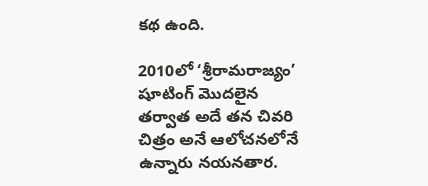కథ ఉంది.

2010లో ‘శ్రీరామరాజ్యం’ షూటింగ్‌ మొదలైన తర్వాత అదే తన చివరి చిత్రం అనే ఆలోచనలోనే ఉన్నారు నయనతార.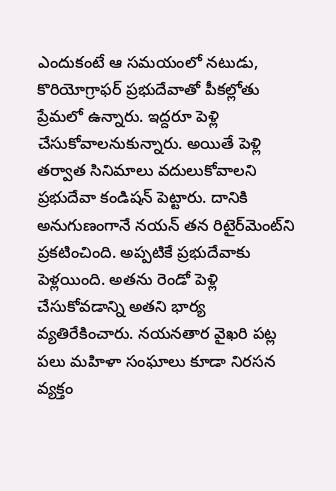ఎందుకంటే ఆ సమయంలో నటుడు, కొరియోగ్రాఫర్‌ ప్రభుదేవాతో పీకల్లోతు ప్రేమలో ఉన్నారు. ఇద్దరూ పెళ్లి చేసుకోవాలనుకున్నారు. అయితే పెళ్లి తర్వాత సినిమాలు వదులుకోవాలని ప్రభుదేవా కండిషన్‌ పెట్టారు. దానికి అనుగుణంగానే నయన్‌ తన రిటైర్‌మెంట్‌ని ప్రకటించింది. అప్పటికే ప్రభుదేవాకు పెళ్లయింది. అతను రెండో పెళ్లి చేసుకోవడాన్ని అతని భార్య వ్యతిరేకించారు. నయనతార వైఖరి పట్ల పలు మహిళా సంఘాలు కూడా నిరసన వ్యక్తం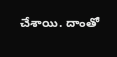చేశాయి. దాంతో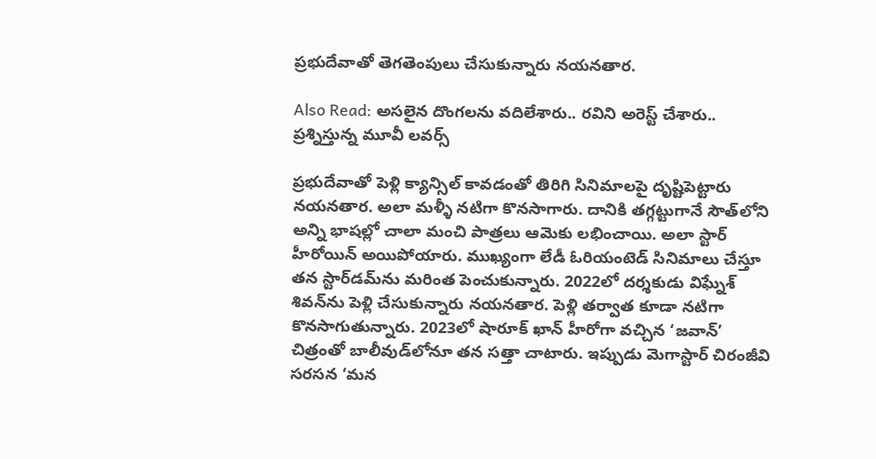ప్రభుదేవాతో తెగతెంపులు చేసుకున్నారు నయనతార.

Also Read: అసలైన దొంగలను వదిలేశారు.. రవిని అరెస్ట్‌ చేశారు.. ప్రశ్నిస్తున్న మూవీ లవర్స్

ప్రభుదేవాతో పెళ్లి క్యాన్సిల్‌ కావడంతో తిరిగి సినిమాలపై దృష్టిపెట్టారు నయనతార. అలా మళ్ళీ నటిగా కొనసాగారు. దానికి తగ్గట్టుగానే సౌత్‌లోని అన్ని భాషల్లో చాలా మంచి పాత్రలు ఆమెకు లభించాయి. అలా స్టార్‌ హీరోయిన్‌ అయిపోయారు. ముఖ్యంగా లేడీ ఓరియంటెడ్‌ సినిమాలు చేస్తూ తన స్టార్‌డమ్‌ను మరింత పెంచుకున్నారు. 2022లో దర్శకుడు విఘ్నేశ్‌ శివన్‌ను పెళ్లి చేసుకున్నారు నయనతార. పెళ్లి తర్వాత కూడా నటిగా కొనసాగుతున్నారు. 2023లో షారూక్‌ ఖాన్‌ హీరోగా వచ్చిన ‘జవాన్‌’ చిత్రంతో బాలీవుడ్‌లోనూ తన సత్తా చాటారు. ఇప్పుడు మెగాస్టార్‌ చిరంజీవి సరసన ‘మన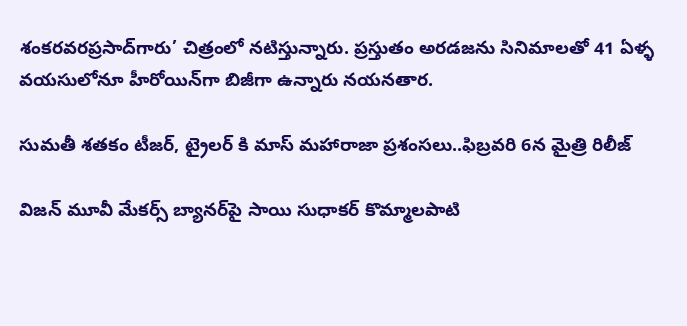శంకరవరప్రసాద్‌గారు’ చిత్రంలో నటిస్తున్నారు. ప్రస్తుతం అరడజను సినిమాలతో 41 ఏళ్ళ వయసులోనూ హీరోయిన్‌గా బిజీగా ఉన్నారు నయనతార.

సుమతీ శతకం టీజర్, ట్రైలర్ కి మాస్ మహారాజా ప్రశంసలు..ఫిబ్రవరి 6న మైత్రి రిలీజ్

విజన్ మూవీ మేకర్స్ బ్యానర్‌పై సాయి సుధాకర్ కొమ్మాలపాటి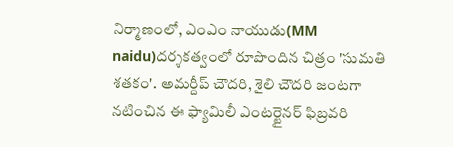నిర్మాణంలో, ఎంఎం నాయుడు(MM naidu)దర్శకత్వంలో రూపొందిన చిత్రం 'సుమతి శతకం'. అమర్దీప్ చౌదరి, శైలి చౌదరి జంటగా నటించిన ఈ ఫ్యామిలీ ఎంటర్టైనర్ ఫిబ్రవరి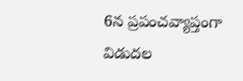6న ప్రపంచవ్యాప్తంగా విడుదల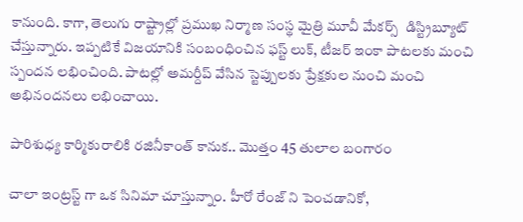కానుంది. కాగా, తెలుగు రాష్ట్రాల్లో ప్రముఖ నిర్మాణ సంస్థ మైత్రి మూవీ మేకర్స్  డిస్ట్రిబ్యూట్ చేస్తున్నారు. ఇప్పటికే విజయానికి సంబంధించిన ఫస్ట్ లుక్, టీజర్ ఇంకా పాటలకు మంచి స్పందన లభించింది. పాటల్లో అమర్దీప్ వేసిన స్టెప్పులకు ప్రేక్షకుల నుంచి మంచి అభినందనలు లభించాయి.

పారిశుధ్య కార్మికురాలికి రజినీకాంత్ కానుక.. మొత్తం 45 తులాల బంగారం

చాలా ఇంట్రస్ట్ గా ఒక సినిమా చూస్తున్నాం. హీరో రేంజ్ ని పెంచడానికో,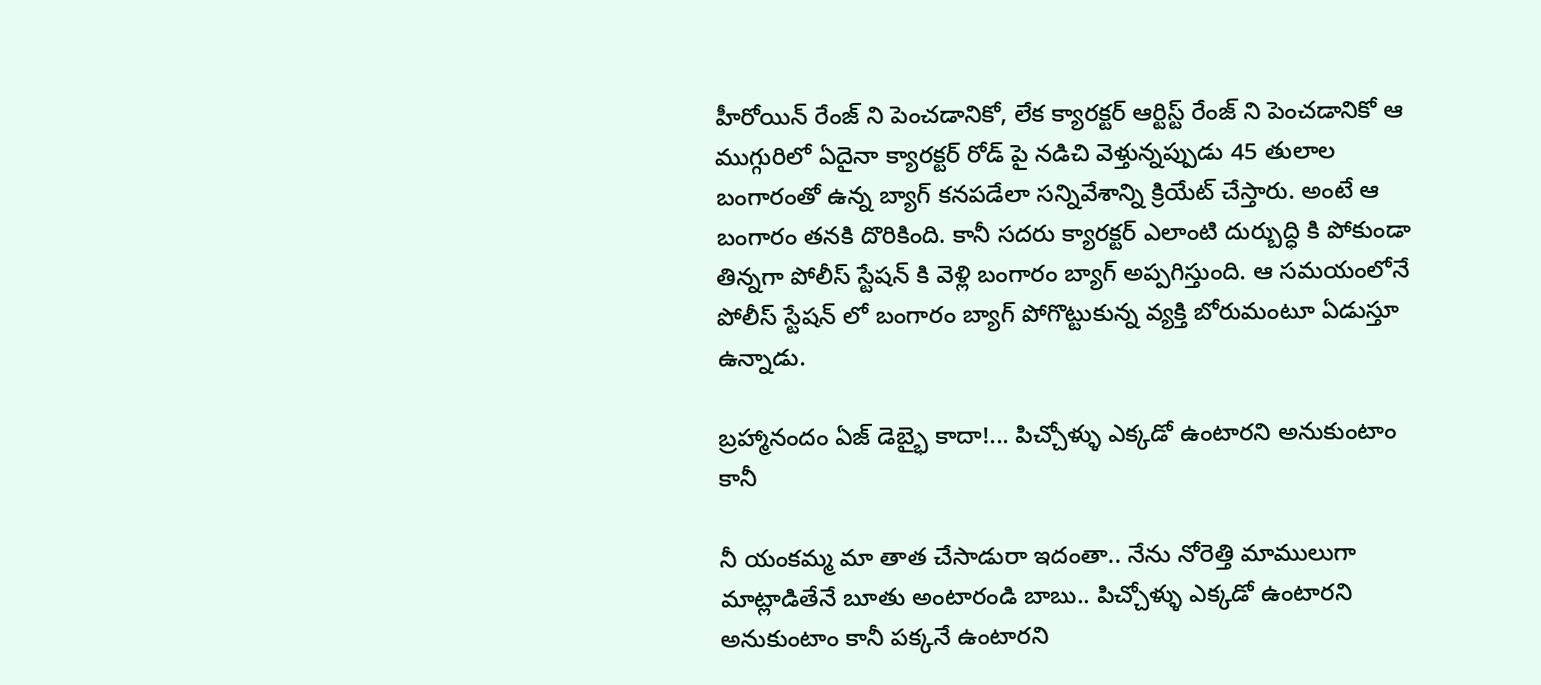హీరోయిన్ రేంజ్ ని పెంచడానికో, లేక క్యారక్టర్ ఆర్టిస్ట్ రేంజ్ ని పెంచడానికో ఆ ముగ్గురిలో ఏదైనా క్యారక్టర్ రోడ్ పై నడిచి వెళ్తున్నప్పుడు 45 తులాల బంగారంతో ఉన్న బ్యాగ్ కనపడేలా సన్నివేశాన్ని క్రియేట్ చేస్తారు. అంటే ఆ బంగారం తనకి దొరికింది. కానీ సదరు క్యారక్టర్ ఎలాంటి దుర్బుద్ధి కి పోకుండా తిన్నగా పోలీస్ స్టేషన్ కి వెళ్లి బంగారం బ్యాగ్ అప్పగిస్తుంది. ఆ సమయంలోనే పోలీస్ స్టేషన్ లో బంగారం బ్యాగ్ పోగొట్టుకున్న వ్యక్తి బోరుమంటూ ఏడుస్తూ ఉన్నాడు.

బ్రహ్మానందం ఏజ్ డెబ్భై కాదా!... పిచ్చోళ్ళు ఎక్కడో ఉంటారని అనుకుంటాం కానీ

నీ యంకమ్మ మా తాత చేసాడురా ఇదంతా.. నేను నోరెత్తి మాములుగా మాట్లాడితేనే బూతు అంటారండి బాబు.. పిచ్చోళ్ళు ఎక్కడో ఉంటారని అనుకుంటాం కానీ పక్కనే ఉంటారని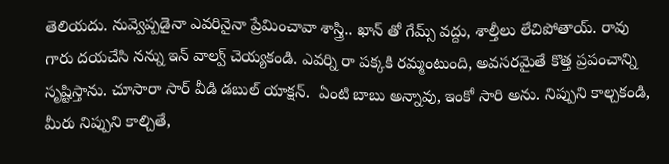తెలియదు. నువ్వెప్పడైనా ఎవరినైనా ప్రేమించావా శాస్త్రి.. ఖాన్ తో గేమ్స్ వద్దు, శాల్తీలు లేచిపోతాయ్. రావు గారు దయచేసి నన్ను ఇన్ వాల్వ్ చెయ్యకండి. ఎవర్ని రా పక్కకి రమ్మంటుంది, అవసరమైతే కొత్త ప్రపంచాన్ని సృష్టిస్తాను. చూసారా సార్ వీడి డబుల్ యాక్షన్.  ఏంటి బాబు అన్నావు, ఇంకో సారి అను. నిప్పుని కాల్చకండి, మీరు నిప్పుని కాల్చితే,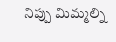నిప్పు మిమ్మల్ని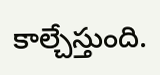కాల్చేస్తుంది.